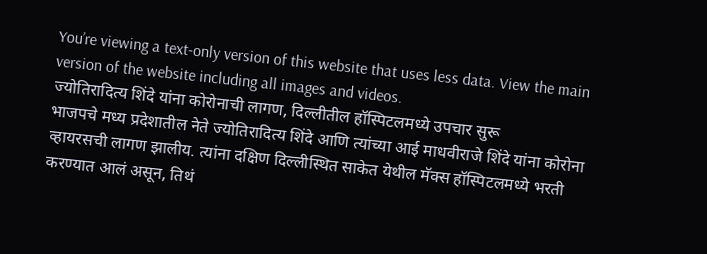You’re viewing a text-only version of this website that uses less data. View the main version of the website including all images and videos.
ज्योतिरादित्य शिंदे यांना कोरोनाची लागण, दिल्लीतील हॉस्पिटलमध्ये उपचार सुरू
भाजपचे मध्य प्रदेशातील नेते ज्योतिरादित्य शिंदे आणि त्यांच्या आई माधवीराजे शिंदे यांना कोरोना व्हायरसची लागण झालीय. त्यांना दक्षिण दिल्लीस्थित साकेत येथील मॅक्स हॉस्पिटलमध्ये भरती करण्यात आलं असून, तिथं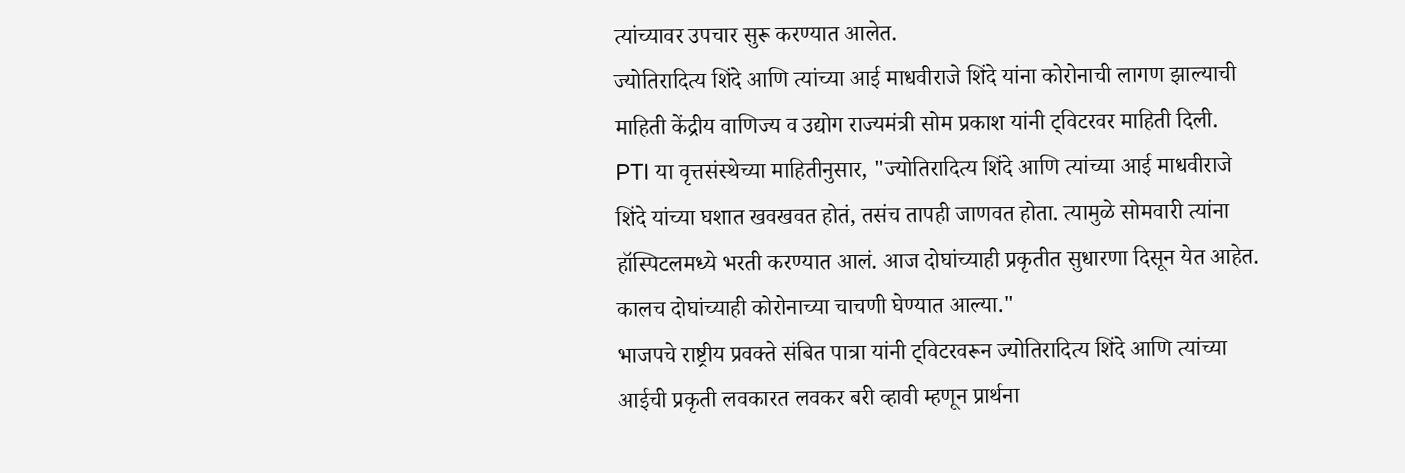त्यांच्यावर उपचार सुरू करण्यात आलेत.
ज्योतिरादित्य शिंदे आणि त्यांच्या आई माधवीराजे शिंदे यांना कोरोनाची लागण झाल्याची माहिती केंद्रीय वाणिज्य व उद्योग राज्यमंत्री सोम प्रकाश यांनी ट्विटरवर माहिती दिली.
PTI या वृत्तसंस्थेच्या माहितीनुसार, "ज्योतिरादित्य शिंदे आणि त्यांच्या आई माधवीराजे शिंदे यांच्या घशात खवखवत होतं, तसंच तापही जाणवत होता. त्यामुळे सोमवारी त्यांना हॉस्पिटलमध्ये भरती करण्यात आलं. आज दोघांच्याही प्रकृतीत सुधारणा दिसून येत आहेत. कालच दोघांच्याही कोरोनाच्या चाचणी घेण्यात आल्या."
भाजपचे राष्ट्रीय प्रवक्ते संबित पात्रा यांनी ट्विटरवरून ज्योतिरादित्य शिंदे आणि त्यांच्या आईची प्रकृती लवकारत लवकर बरी व्हावी म्हणून प्रार्थना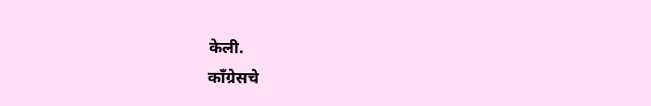केली.
काँग्रेसचे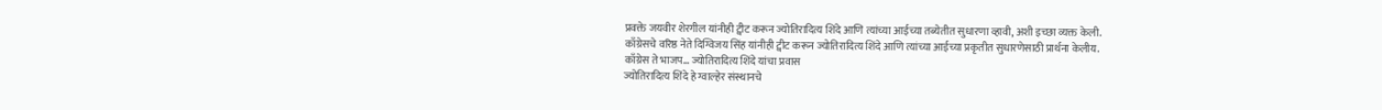प्रवक्ते जयवीर शेरगील यांनीही ट्वीट करून ज्योतिरादित्य शिंदे आणि त्यांच्या आईच्या तब्येतीत सुधारणा व्हावी, अशी इच्छा व्यक्त केली.
काँग्रेसचे वरिष्ठ नेते दिग्विजय सिंह यांनीही ट्वीट करून ज्योतिरादित्य शिंदे आणि त्यांच्या आईच्या प्रकृतीत सुधारणेसाठी प्रार्थना केलीय.
काँग्रेस ते भाजप... ज्योतिरादित्य शिंदे यांचा प्रवास
ज्योतिरादित्य शिंदे हे ग्वाल्हेर संस्थानचे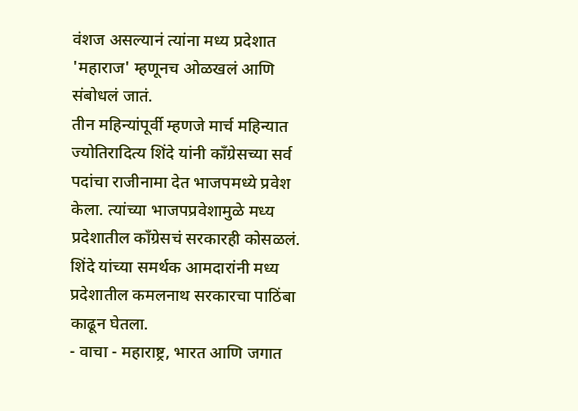वंशज असल्यानं त्यांना मध्य प्रदेशात 'महाराज' म्हणूनच ओळखलं आणि संबोधलं जातं.
तीन महिन्यांपूर्वी म्हणजे मार्च महिन्यात ज्योतिरादित्य शिंदे यांनी काँग्रेसच्या सर्व पदांचा राजीनामा देत भाजपमध्ये प्रवेश केला. त्यांच्या भाजपप्रवेशामुळे मध्य प्रदेशातील काँग्रेसचं सरकारही कोसळलं. शिंदे यांच्या समर्थक आमदारांनी मध्य प्रदेशातील कमलनाथ सरकारचा पाठिंबा काढून घेतला.
- वाचा - महाराष्ट्र, भारत आणि जगात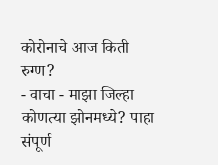कोरोनाचे आज किती रुग्ण?
- वाचा - माझा जिल्हा कोणत्या झोनमध्ये? पाहा संपूर्ण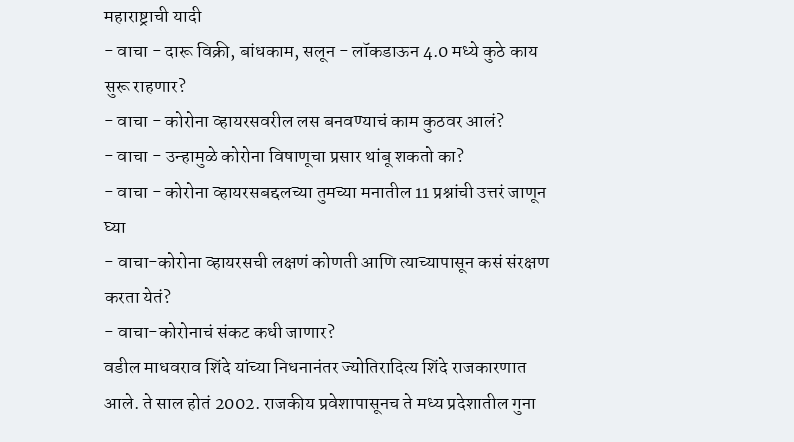महाराष्ट्राची यादी
- वाचा - दारू विक्री, बांधकाम, सलून - लॉकडाऊन 4.0 मध्ये कुठे काय सुरू राहणार?
- वाचा - कोरोना व्हायरसवरील लस बनवण्याचं काम कुठवर आलं?
- वाचा - उन्हामुळे कोरोना विषाणूचा प्रसार थांबू शकतो का?
- वाचा - कोरोना व्हायरसबद्दलच्या तुमच्या मनातील 11 प्रश्नांची उत्तरं जाणून घ्या
- वाचा-कोरोना व्हायरसची लक्षणं कोणती आणि त्याच्यापासून कसं संरक्षण करता येतं?
- वाचा-कोरोनाचं संकट कधी जाणार?
वडील माधवराव शिंदे यांच्या निधनानंतर ज्योतिरादित्य शिंदे राजकारणात आले. ते साल होतं 2002. राजकीय प्रवेशापासूनच ते मध्य प्रदेशातील गुना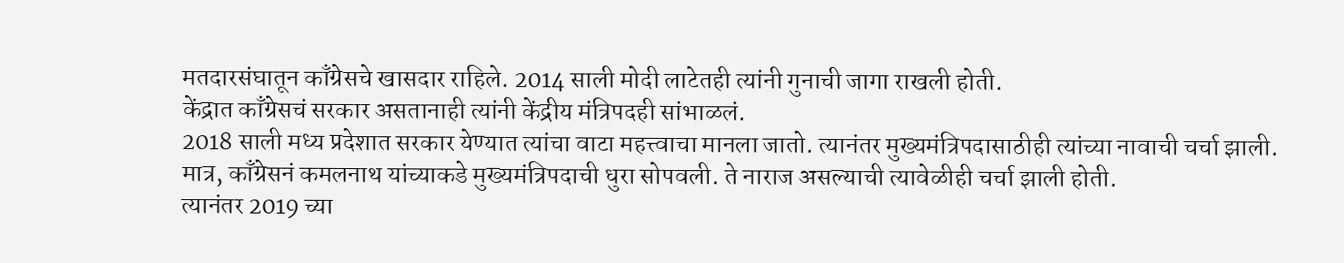मतदारसंघातून काँग्रेसचे खासदार राहिले. 2014 साली मोदी लाटेतही त्यांनी गुनाची जागा राखली होती.
केंद्रात काँग्रेसचं सरकार असतानाही त्यांनी केंद्रीय मंत्रिपदही सांभाळलं.
2018 साली मध्य प्रदेशात सरकार येण्यात त्यांचा वाटा महत्त्वाचा मानला जातो. त्यानंतर मुख्यमंत्रिपदासाठीही त्यांच्या नावाची चर्चा झाली. मात्र, काँग्रेसनं कमलनाथ यांच्याकडे मुख्यमंत्रिपदाची धुरा सोपवली. ते नाराज असल्याची त्यावेळीही चर्चा झाली होती.
त्यानंतर 2019 च्या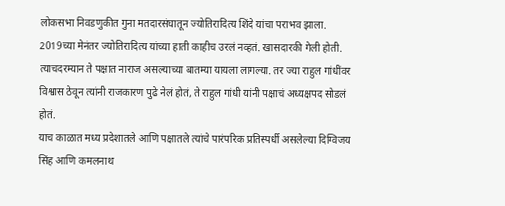लोकसभा निवडणुकीत गुना मतदारसंघातून ज्योतिरादित्य शिंदे यांचा पराभव झाला.
2019च्या मेनंतर ज्योतिरादित्य यांच्या हाती काहीच उरलं नव्हतं. खासदारकी गेली होती. त्याचदरम्यान ते पक्षात नाराज असल्याच्या बातम्या यायला लागल्या. तर ज्या राहुल गांधींवर विश्वास ठेवून त्यांनी राजकारण पुढे नेलं होतं, ते राहुल गांधी यांनी पक्षाचं अध्यक्षपद सोडलं होतं.
याच काळात मध्य प्रदेशातले आणि पक्षातले त्यांचे पारंपरिक प्रतिस्पर्धी असलेल्या दिग्विजय सिंह आणि कमलनाथ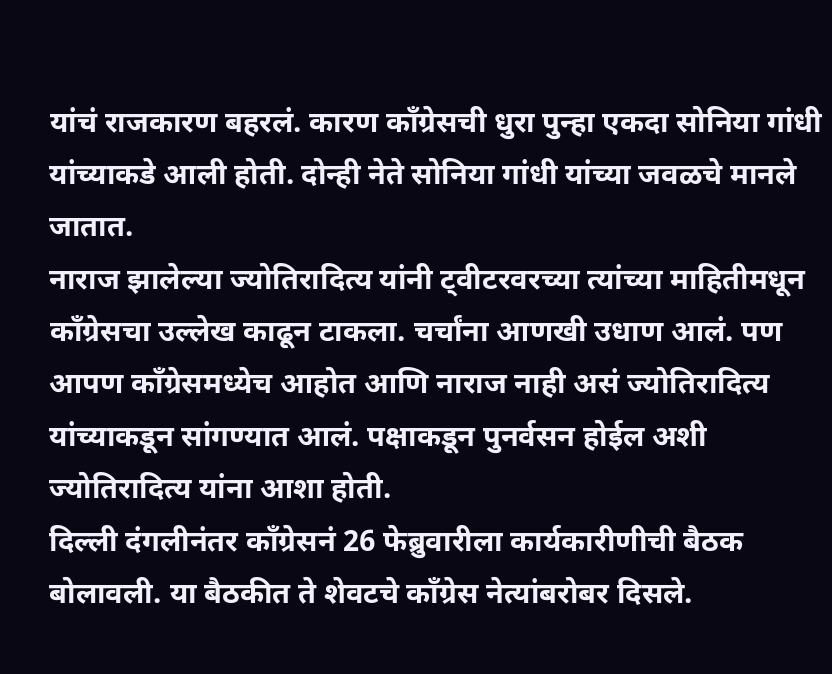यांचं राजकारण बहरलं. कारण काँग्रेसची धुरा पुन्हा एकदा सोनिया गांधी यांच्याकडे आली होती. दोन्ही नेते सोनिया गांधी यांच्या जवळचे मानले जातात.
नाराज झालेल्या ज्योतिरादित्य यांनी ट्वीटरवरच्या त्यांच्या माहितीमधून काँग्रेसचा उल्लेख काढून टाकला. चर्चांना आणखी उधाण आलं. पण आपण काँग्रेसमध्येच आहोत आणि नाराज नाही असं ज्योतिरादित्य यांच्याकडून सांगण्यात आलं. पक्षाकडून पुनर्वसन होईल अशी ज्योतिरादित्य यांना आशा होती.
दिल्ली दंगलीनंतर काँग्रेसनं 26 फेब्रुवारीला कार्यकारीणीची बैठक बोलावली. या बैठकीत ते शेवटचे काँग्रेस नेत्यांबरोबर दिसले.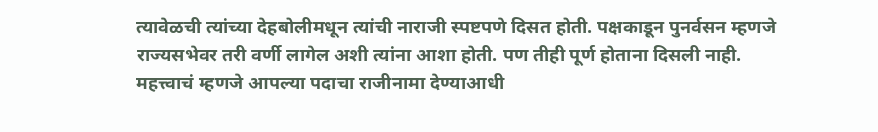त्यावेळची त्यांच्या देहबोलीमधून त्यांची नाराजी स्पष्टपणे दिसत होती. पक्षकाडून पुनर्वसन म्हणजे राज्यसभेवर तरी वर्णी लागेल अशी त्यांना आशा होती. पण तीही पूर्ण होताना दिसली नाही. महत्त्वाचं म्हणजे आपल्या पदाचा राजीनामा देण्याआधी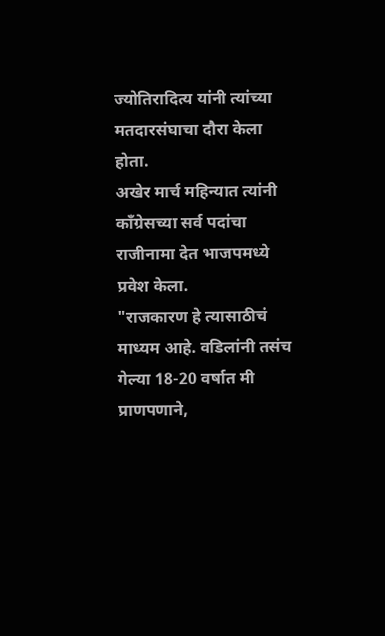ज्योतिरादित्य यांनी त्यांच्या मतदारसंघाचा दौरा केला होता.
अखेर मार्च महिन्यात त्यांनी काँग्रेसच्या सर्व पदांचा राजीनामा देत भाजपमध्ये प्रवेश केला.
"राजकारण हे त्यासाठीचं माध्यम आहे. वडिलांनी तसंच गेल्या 18-20 वर्षात मी प्राणपणाने,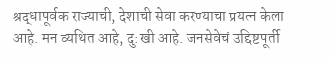श्रद्धापूर्वक राज्याची, देशाची सेवा करण्याचा प्रयत्न केला आहे. मन व्यथित आहे, दु:खी आहे. जनसेवेचं उद्दिष्टपूर्ती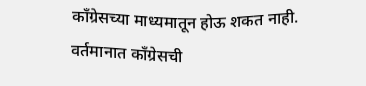काँग्रेसच्या माध्यमातून होऊ शकत नाही. वर्तमानात काँग्रेसची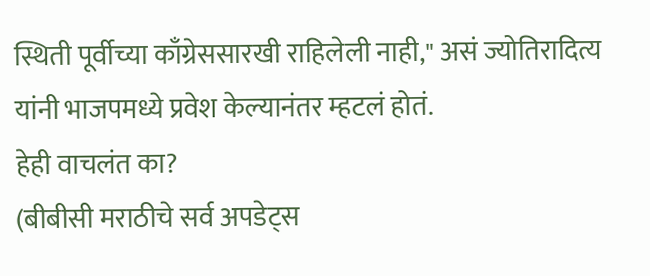स्थिती पूर्वीच्या काँग्रेससारखी राहिलेली नाही," असं ज्योतिरादित्य यांनी भाजपमध्ये प्रवेश केल्यानंतर म्हटलं होतं.
हेही वाचलंत का?
(बीबीसी मराठीचे सर्व अपडेट्स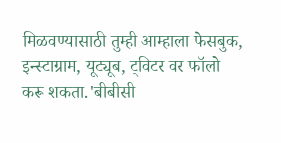मिळवण्यासाठी तुम्ही आम्हाला फेसबुक, इन्स्टाग्राम, यूट्यूब, ट्विटर वर फॉलो करू शकता.'बीबीसी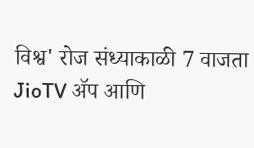विश्व' रोज संध्याकाळी 7 वाजता JioTV ॲप आणि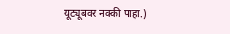यूट्यूबवर नक्की पाहा.)